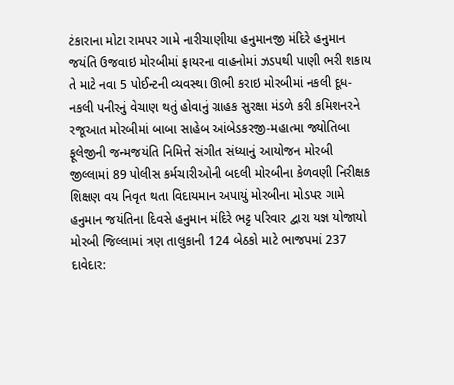ટંકારાના મોટા રામપર ગામે નારીચાણીયા હનુમાનજી મંદિરે હનુમાન જયંતિ ઉજવાઇ મોરબીમાં ફાયરના વાહનોમાં ઝડપથી પાણી ભરી શકાય તે માટે નવા 5 પોઈન્ટની વ્યવસ્થા ઊભી કરાઇ મોરબીમાં નકલી દૂધ-નકલી પનીરનું વેચાણ થતું હોવાનું ગ્રાહક સુરક્ષા મંડળે કરી કમિશનરને રજૂઆત મોરબીમાં બાબા સાહેબ આંબેડકરજી-મહાત્મા જ્યોતિબા ફૂલેજીની જન્મજયંતિ નિમિત્તે સંગીત સંધ્યાનું આયોજન મોરબી જીલ્લામાં 89 પોલીસ કર્મચારીઓની બદલી મોરબીના કેળવણી નિરીક્ષક શિક્ષણ વય નિવૃત થતા વિદાયમાન અપાયું મોરબીના મોડપર ગામે હનુમાન જયંતિના દિવસે હનુમાન મંદિરે ભટ્ટ પરિવાર દ્વારા યજ્ઞ યોજાયો મોરબી જિલ્લામાં ત્રણ તાલુકાની 124 બેઠકો માટે ભાજપમાં 237 દાવેદાર: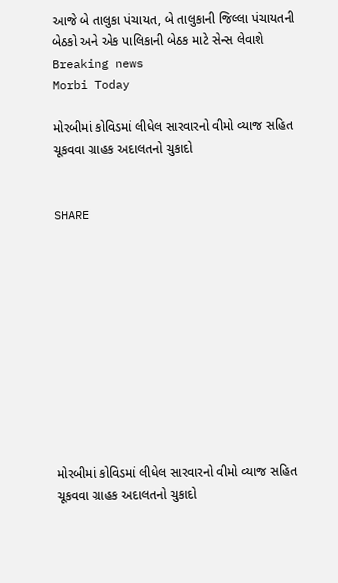આજે બે તાલુકા પંચાયત, બે તાલુકાની જિલ્લા પંચાયતની બેઠકો અને એક પાલિકાની બેઠક માટે સેન્સ લેવાશે
Breaking news
Morbi Today

મોરબીમાં કોવિડમાં લીધેલ સારવારનો વીમો વ્યાજ સહિત ચૂકવવા ગ્રાહક અદાલતનો ચુકાદો


SHARE











મોરબીમાં કોવિડમાં લીધેલ સારવારનો વીમો વ્યાજ સહિત ચૂકવવા ગ્રાહક અદાલતનો ચુકાદો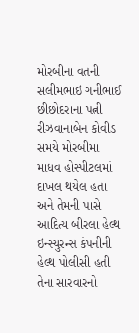મોરબીના વતની સલીમભાઇ ગનીભાઈ છીછોદરાના પત્ની રીઝવાનાબેન કોવીડ સમયે મોરબીમા માધવ હોસ્પીટલમાં દાખલ થયેલ હતા અને તેમની પાસે આદિત્ય બીરલા હેલ્થ ઇન્સ્યુરન્સ કંપનીની હેલ્થ પોલીસી હતી તેના સારવારનો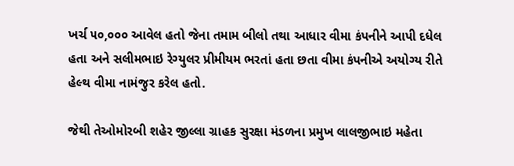ખર્ચ ૫૦,૦૦૦ આવેલ હતો જેના તમામ બીલો તથા આધાર વીમા કંપનીને આપી દધેલ હતા અને સલીમભાઇ રેગ્યુલર પ્રીમીયમ ભરતાં હતા છતા વીમા કંપનીએ અયોગ્ય રીતે હેલ્થ વીમા નામંજુર કરેલ હતો.

જેથી તેઓમોરબી શહેર જીલ્લા ગ્રાહક સુરક્ષા મંડળના પ્રમુખ લાલજીભાઇ મહેતા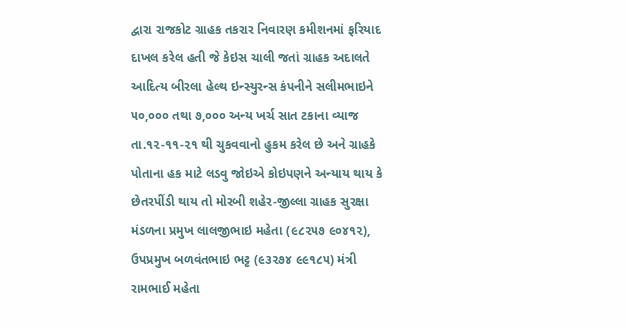દ્વારા રાજકોટ ગ્રાહક તકરાર નિવારણ કમીશનમાં ફરિયાદ દાખલ કરેલ હતી જે કેઇસ ચાલી જતાં ગ્રાહક અદાલતે આદિત્ય બીરલા હેલ્થ ઇન્સ્યુરન્સ કંપનીને સલીમભાઇને ૫૦,૦૦૦ તથા ૭,૦૦૦ અન્ય ખર્ચ સાત ટકાના વ્યાજ તા.૧૨-૧૧-૨૧ થી ચુકવવાનો હુકમ કરેલ છે અને ગ્રાહકે પોતાના હક માટે લડવુ જોઇએ કોઇપણને અન્યાય થાય કે છેતરપીંડી થાય તો મોરબી શહેર-જીલ્લા ગ્રાહક સુરક્ષા મંડળના પ્રમુખ લાલજીભાઇ મહેતા (૯૮૨૫૭ ૯૦૪૧૨), ઉપપ્રમુખ બળવંતભાઇ ભટ્ટ (૯૩૨૭૪ ૯૯૧૮૫) મંત્રી રામભાઈ મહેતા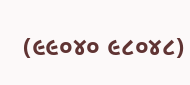(૯૯૦૪૦ ૯૮૦૪૮)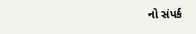નો સંપર્ક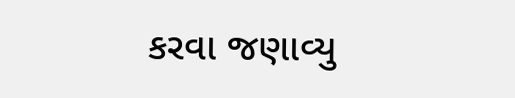કરવા જણાવ્યુ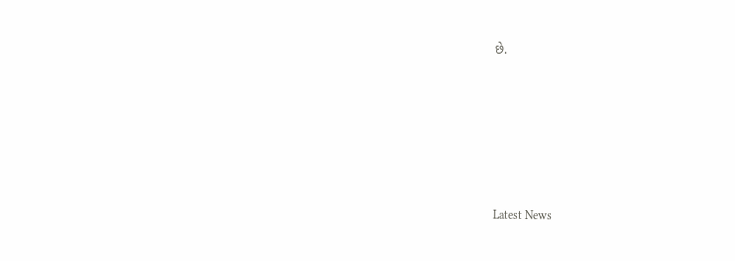છે.






Latest News